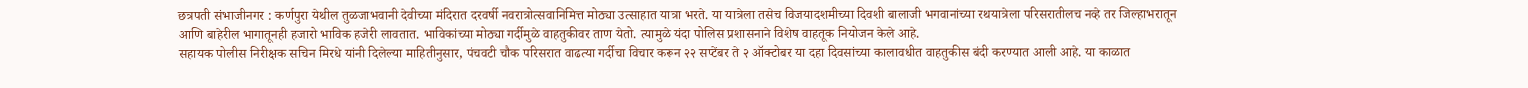छत्रपती संभाजीनगर : कर्णपुरा येथील तुळजाभवानी देवीच्या मंदिरात दरवर्षी नवरात्रोत्सवानिमित्त मोठ्या उत्साहात यात्रा भरते. या यात्रेला तसेच विजयादशमीच्या दिवशी बालाजी भगवानांच्या रथयात्रेला परिसरातीलच नव्हे तर जिल्हाभरातून आणि बाहेरील भागातूनही हजारो भाविक हजेरी लावतात. भाविकांच्या मोठ्या गर्दीमुळे वाहतुकीवर ताण येतो. त्यामुळे यंदा पोलिस प्रशासनाने विशेष वाहतूक नियोजन केले आहे.
सहायक पोलीस निरीक्षक सचिन मिरधे यांनी दिलेल्या माहितीनुसार, पंचवटी चौक परिसरात वाढत्या गर्दीचा विचार करून २२ सप्टेंबर ते २ ऑक्टोबर या दहा दिवसांच्या कालावधीत वाहतुकीस बंदी करण्यात आली आहे. या काळात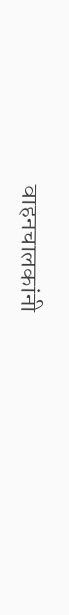वाहनचालकांनी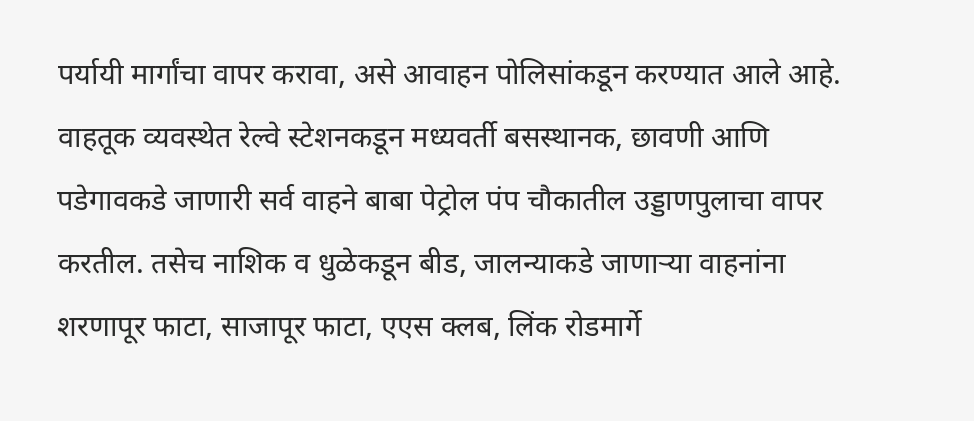पर्यायी मार्गांचा वापर करावा, असे आवाहन पोलिसांकडून करण्यात आले आहे.
वाहतूक व्यवस्थेत रेल्वे स्टेशनकडून मध्यवर्ती बसस्थानक, छावणी आणि पडेगावकडे जाणारी सर्व वाहने बाबा पेट्रोल पंप चौकातील उड्डाणपुलाचा वापर करतील. तसेच नाशिक व धुळेकडून बीड, जालन्याकडे जाणाऱ्या वाहनांना शरणापूर फाटा, साजापूर फाटा, एएस क्लब, लिंक रोडमार्गे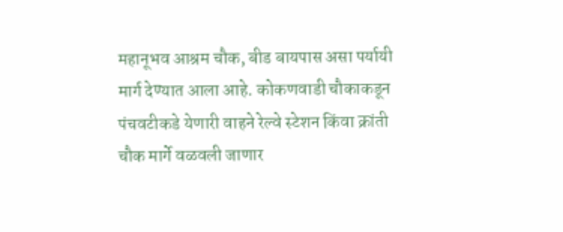महानूभव आश्रम चौक, बीड बायपास असा पर्यायी मार्ग देण्यात आला आहे. कोकणवाडी चौकाकडून पंचवटीकडे येणारी वाहने रेल्वे स्टेशन किंवा क्रांती चौक मार्गे वळवली जाणार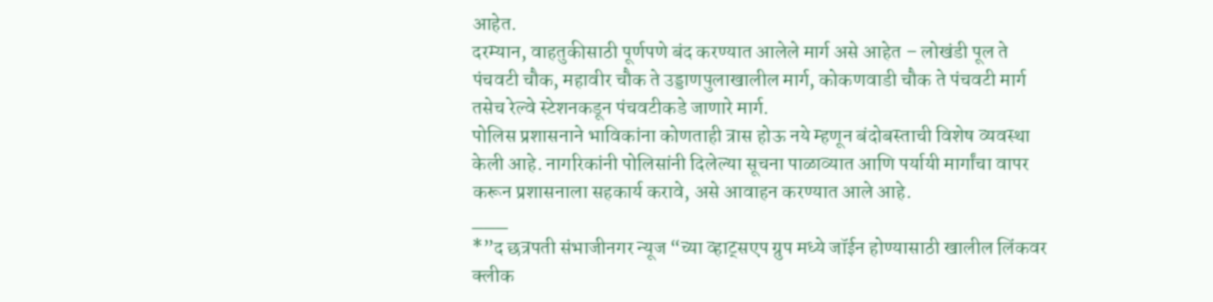आहेत.
दरम्यान, वाहतुकीसाठी पूर्णपणे बंद करण्यात आलेले मार्ग असे आहेत – लोखंडी पूल ते पंचवटी चौक, महावीर चौक ते उड्डाणपुलाखालील मार्ग, कोकणवाडी चौक ते पंचवटी मार्ग तसेच रेल्वे स्टेशनकडून पंचवटीकडे जाणारे मार्ग.
पोलिस प्रशासनाने भाविकांना कोणताही त्रास होऊ नये म्हणून बंदोबस्ताची विशेष व्यवस्था केली आहे. नागरिकांनी पोलिसांनी दिलेल्या सूचना पाळाव्यात आणि पर्यायी मार्गांचा वापर करून प्रशासनाला सहकार्य करावे, असे आवाहन करण्यात आले आहे.
___
*”द छत्रपती संभाजीनगर न्यूज “च्या व्हाट्सएप ग्रुप मध्ये जॉईन होण्यासाठी खालील लिंकवर क्लीक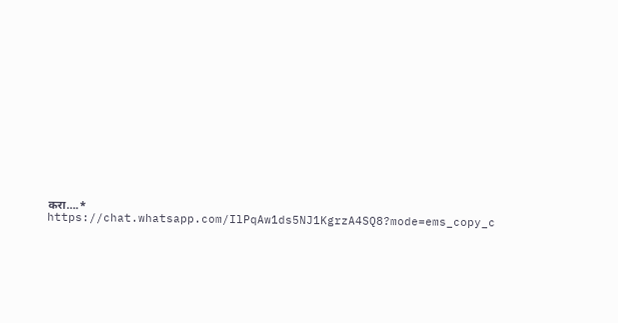करा….*
https://chat.whatsapp.com/IlPqAw1ds5NJ1KgrzA4SQ8?mode=ems_copy_c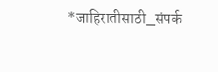*जाहिरातीसाठी_संपर्क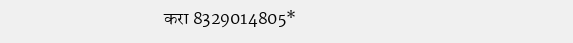करा 8329014805*